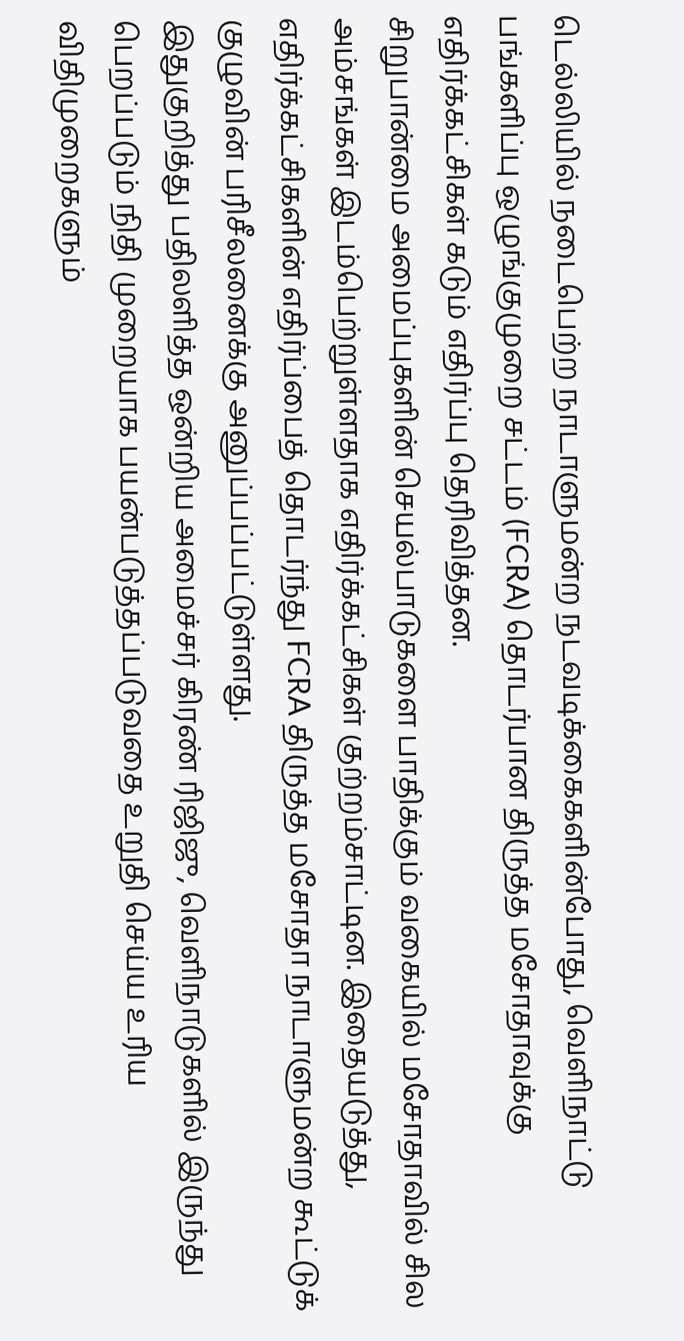டெல்லியில் நடைபெற்ற நாடாளுமன்ற நடவடிக்கைகளின்போது, வெளிநாட்டு பங்களிப்பு ஒழுங்குமுறை சட்டம் (FCRA) தொடர்பான திருத்த மசோதாவுக்கு எதிர்க்கட்சிகள் கடும் எதிர்ப்பு தெரிவித்தன.
சிறுபான்மை அமைப்புகளின் செயல்பாடுகளை பாதிக்கும் வகையில் மசோதாவில் சில அம்சங்கள் இடம்பெற்றுள்ளதாக எதிர்க்கட்சிகள் குற்றம்சாட்டின. இதையடுத்து, எதிர்க்கட்சிகளின் எதிர்ப்பைத் தொடர்ந்து FCRA திருத்த மசோதா நாடாளுமன்ற கூட்டுக் குழுவின் பரிசீலனைக்கு அனுப்பப்பட்டுள்ளது.
இதுகுறித்து பதிலளித்த ஒன்றிய அமைச்சர் கிரண் ரிஜிஜு, வெளிநாடுகளில் இருந்து பெறப்படும் நிதி முறையாக பயன்படுத்தப்படுவதை உறுதி செய்ய உரிய விதிமுறைகளும்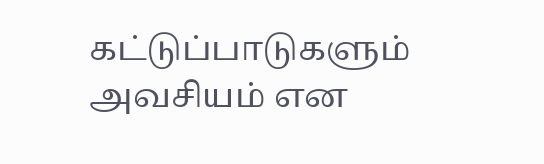கட்டுப்பாடுகளும் அவசியம் என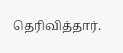தெரிவித்தார்.